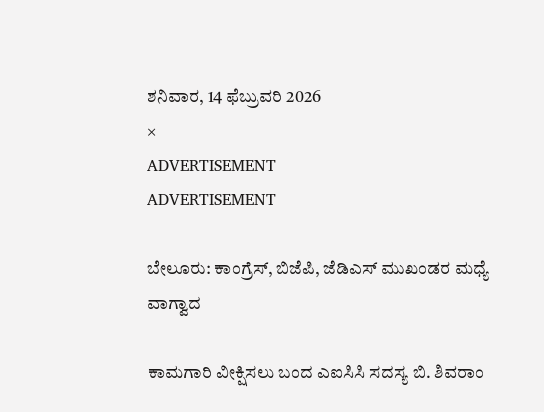ಶನಿವಾರ, 14 ಫೆಬ್ರುವರಿ 2026
×
ADVERTISEMENT
ADVERTISEMENT

ಬೇಲೂರು: ಕಾಂಗ್ರೆಸ್‌, ಬಿಜೆಪಿ, ಜೆಡಿಎಸ್‌ ಮುಖಂಡರ ಮಧ್ಯೆ ವಾಗ್ವಾದ

ಕಾಮಗಾರಿ ವೀಕ್ಷಿಸಲು ಬಂದ ಎಐಸಿಸಿ ಸದಸ್ಯ ಬಿ. ಶಿವರಾಂ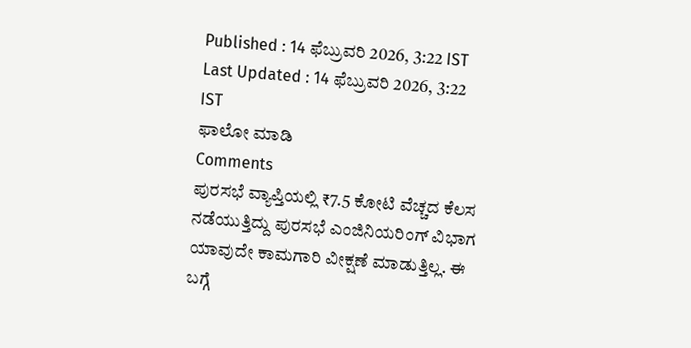Published : 14 ಫೆಬ್ರುವರಿ 2026, 3:22 IST
Last Updated : 14 ಫೆಬ್ರುವರಿ 2026, 3:22 IST
ಫಾಲೋ ಮಾಡಿ
Comments
ಪುರಸಭೆ ವ್ಯಾಪ್ತಿಯಲ್ಲಿ ₹7.5 ಕೋಟಿ ವೆಚ್ಚದ ಕೆಲಸ ನಡೆಯುತ್ತಿದ್ದು ಪುರಸಭೆ ಎಂಜಿನಿಯರಿಂಗ್ ವಿಭಾಗ ಯಾವುದೇ ಕಾಮಗಾರಿ ವೀಕ್ಷಣೆ ಮಾಡುತ್ತಿಲ್ಲ. ಈ ಬಗ್ಗೆ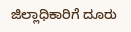ಜಿಲ್ಲಾಧಿಕಾರಿಗೆ ದೂರು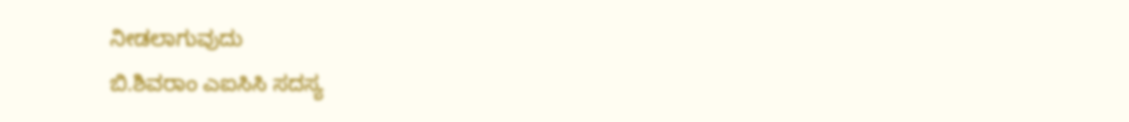ನೀಡಲಾಗುವುದು
ಬಿ.ಶಿವರಾಂ ಎಐಸಿಸಿ ಸದಸ್ಯ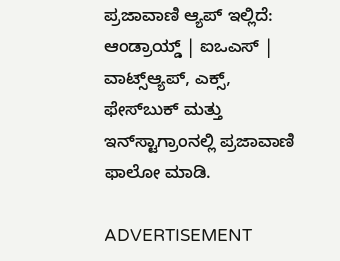ಪ್ರಜಾವಾಣಿ ಆ್ಯಪ್ ಇಲ್ಲಿದೆ: ಆಂಡ್ರಾಯ್ಡ್ | ಐಒಎಸ್ | ವಾಟ್ಸ್ಆ್ಯಪ್, ಎಕ್ಸ್, ಫೇಸ್‌ಬುಕ್ ಮತ್ತು ಇನ್‌ಸ್ಟಾಗ್ರಾಂನಲ್ಲಿ ಪ್ರಜಾವಾಣಿ ಫಾಲೋ ಮಾಡಿ.

ADVERTISEMENT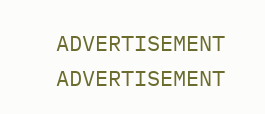ADVERTISEMENT
ADVERTISEMENT